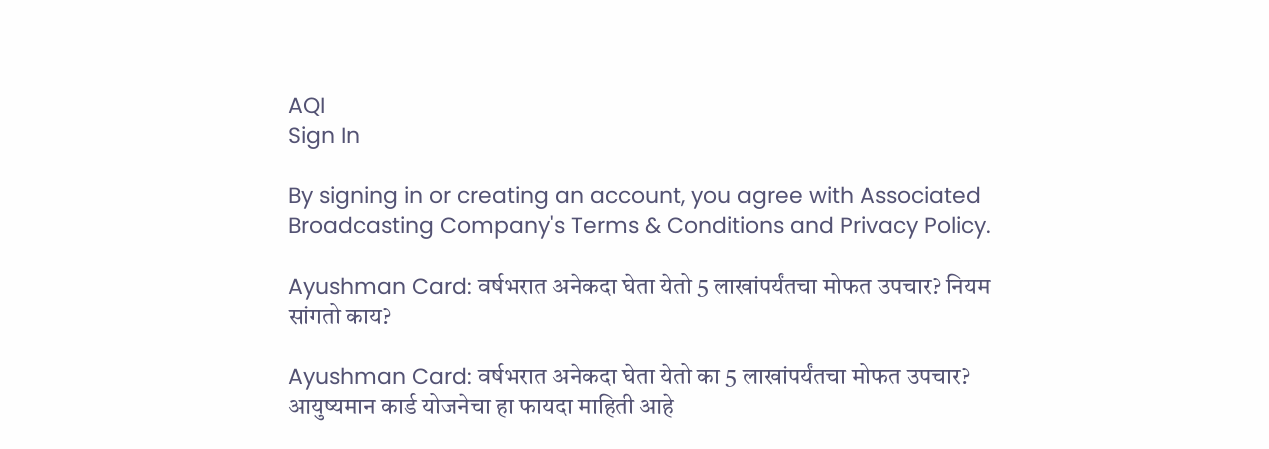AQI
Sign In

By signing in or creating an account, you agree with Associated Broadcasting Company's Terms & Conditions and Privacy Policy.

Ayushman Card: वर्षभरात अनेकदा घेता येतो 5 लाखांपर्यंतचा मोफत उपचार? नियम सांगतो काय?

Ayushman Card: वर्षभरात अनेकदा घेता येतो का 5 लाखांपर्यंतचा मोफत उपचार? आयुष्यमान कार्ड योजनेचा हा फायदा माहिती आहे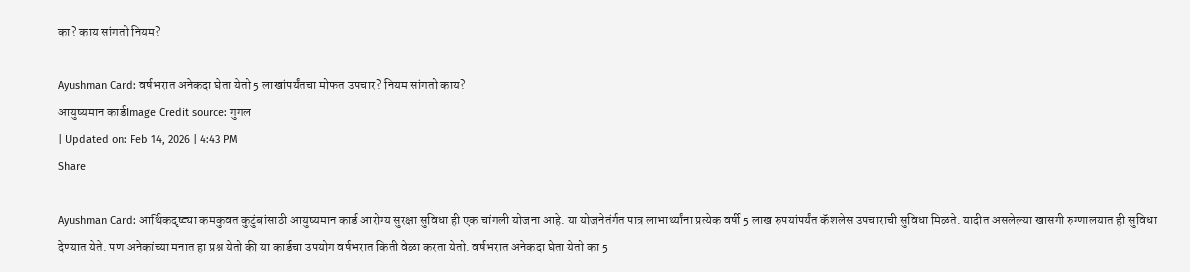का? काय सांगतो नियम?

Ayushman Card: वर्षभरात अनेकदा घेता येतो 5 लाखांपर्यंतचा मोफत उपचार? नियम सांगतो काय?
आयुष्यमान कार्डImage Credit source: गुगल
| Updated on: Feb 14, 2026 | 4:43 PM
Share

Ayushman Card: आर्थिकदृष्ट्या कमकुवत कुटुंबांसाठी आयुष्यमान कार्ड आरोग्य सुरक्षा सुविधा ही एक चांगली योजना आहे. या योजनेतंर्गत पात्र लाभार्थ्यांना प्रत्येक वर्षी 5 लाख रुपयांपर्यंत कॅशलेस उपचाराची सुविधा मिळते. यादीत असलेल्या खासगी रुग्णालयात ही सुविधा देण्यात येते. पण अनेकांच्या मनात हा प्रश्न येतो की या कार्डचा उपयोग वर्षभरात किती वेळा करता येतो. वर्षभरात अनेकदा घेता येतो का 5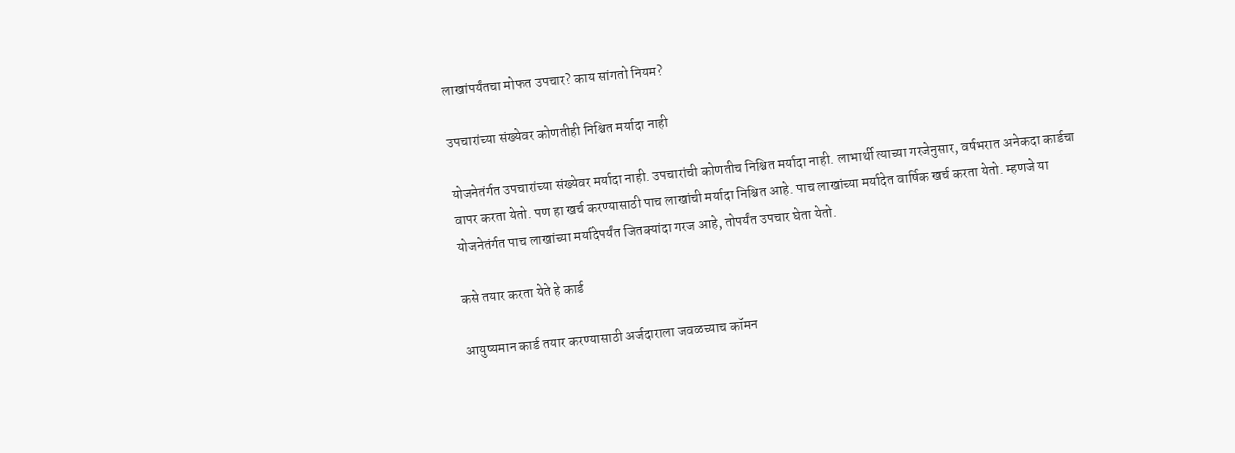लाखांपर्यंतचा मोफत उपचार? काय सांगतो नियम?

उपचारांच्या संख्येवर कोणतीही निश्चित मर्यादा नाही

योजनेतंर्गत उपचारांच्या संख्येवर मर्यादा नाही. उपचारांची कोणतीच निश्चित मर्यादा नाही. लाभार्थी त्याच्या गरजेनुसार, वर्षभरात अनेकदा कार्डचा वापर करता येतो. पण हा खर्च करण्यासाठी पाच लाखांची मर्यादा निश्चित आहे. पाच लाखांच्या मर्यादेत वार्षिक खर्च करता येतो. म्हणजे या योजनेतंर्गत पाच लाखांच्या मर्यादेपर्यंत जितक्यांदा गरज आहे, तोपर्यंत उपचार घेता येतो.

कसे तयार करता येते हे कार्ड

आयुष्यमान कार्ड तयार करण्यासाठी अर्जदाराला जवळच्याच कॉमन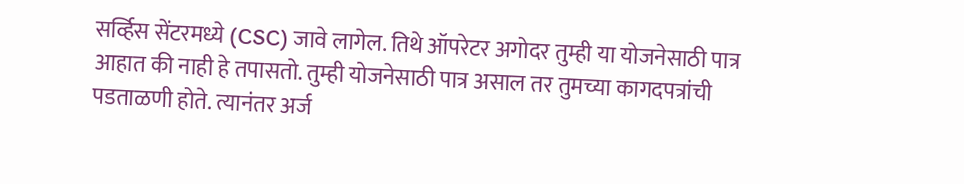सर्व्हिस सेंटरमध्ये (CSC) जावे लागेल. तिथे ऑपरेटर अगोदर तुम्ही या योजनेसाठी पात्र आहात की नाही हे तपासतो. तुम्ही योजनेसाठी पात्र असाल तर तुमच्या कागदपत्रांची पडताळणी होते. त्यानंतर अर्ज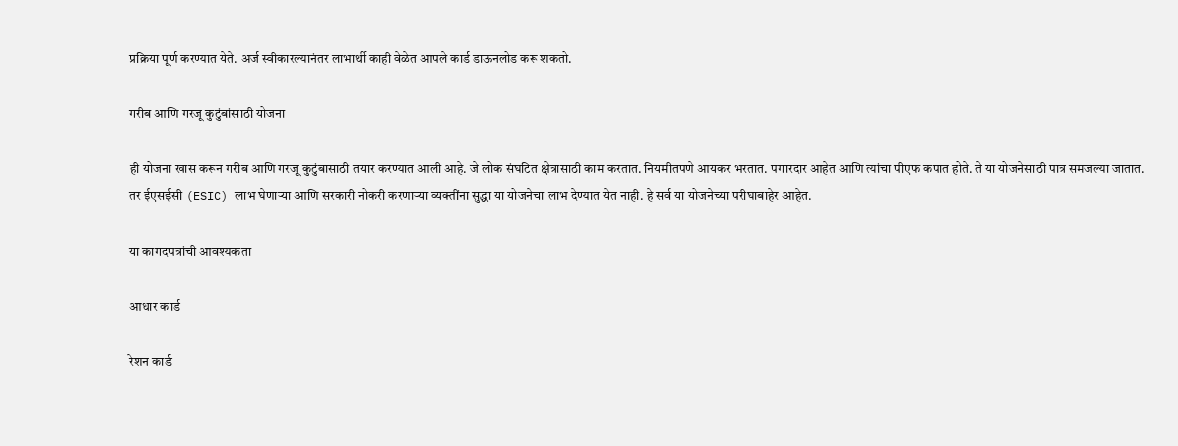प्रक्रिया पूर्ण करण्यात येते. अर्ज स्वीकारल्यानंतर लाभार्थी काही वेळेत आपले कार्ड डाऊनलोड करू शकतो.

गरीब आणि गरजू कुटुंबांसाठी योजना

ही योजना खास करून गरीब आणि गरजू कुटुंबासाठी तयार करण्यात आली आहे. जे लोक संघटित क्षेत्रासाठी काम करतात. नियमीतपणे आयकर भरतात. पगारदार आहेत आणि त्यांचा पीएफ कपात होते. ते या योजनेसाठी पात्र समजल्या जातात. तर ईएसईसी (ESIC) लाभ घेणाऱ्या आणि सरकारी नोकरी करणाऱ्या व्यक्तींना सुद्धा या योजनेचा लाभ देण्यात येत नाही. हे सर्व या योजनेच्या परीघाबाहेर आहेत.

या कागदपत्रांची आवश्यकता

आधार कार्ड

रेशन कार्ड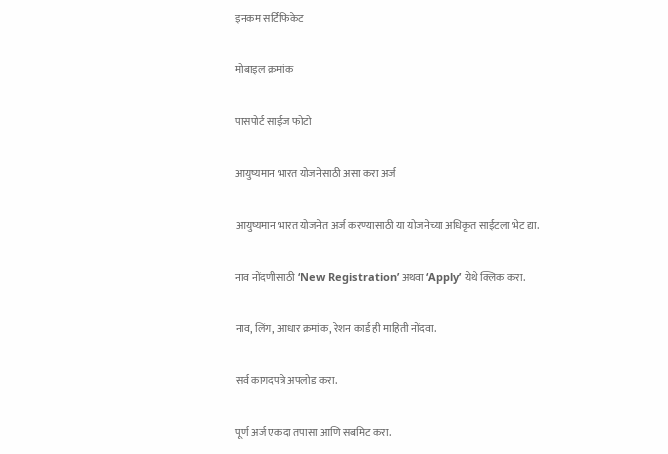इनकम सर्टिफिकेट

मोबाइल क्रमांक

पासपोर्ट साईज फोटो

आयुष्यमान भारत योजनेसाठी असा करा अर्ज

आयुष्यमान भारत योजनेत अर्ज करण्यासाठी या योजनेच्या अधिकृत साईटला भेट द्या.

नाव नोंदणीसाठी ‘New Registration’ अथवा ‘Apply’ येथे क्लिक करा.

नाव, लिंग, आधार क्रमांक, रेशन कार्ड ही माहिती नोंदवा.

सर्व कागदपत्रे अपलोड करा.

पूर्ण अर्ज एकदा तपासा आणि सबमिट करा.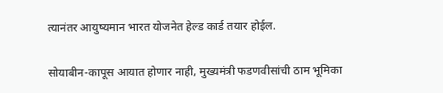त्यानंतर आयुष्यमान भारत योजनेत हेल्ड कार्ड तयार होईल.

सोयाबीन-कापूस आयात होणार नाही, मुख्यमंत्री फडणवीसांची ठाम भूमिका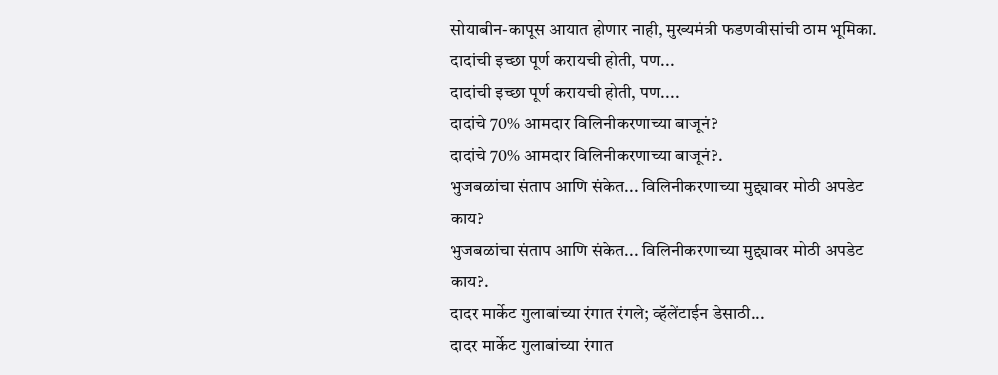सोयाबीन-कापूस आयात होणार नाही, मुख्यमंत्री फडणवीसांची ठाम भूमिका.
दादांची इच्छा पूर्ण करायची होती, पण...
दादांची इच्छा पूर्ण करायची होती, पण....
दादांचे 70% आमदार विलिनीकरणाच्या बाजूनं?
दादांचे 70% आमदार विलिनीकरणाच्या बाजूनं?.
भुजबळांचा संताप आणि संकेत... विलिनीकरणाच्या मुद्द्यावर मोठी अपडेट काय?
भुजबळांचा संताप आणि संकेत... विलिनीकरणाच्या मुद्द्यावर मोठी अपडेट काय?.
दादर मार्केट गुलाबांच्या रंगात रंगले; व्हॅलेंटाईन डेसाठी...
दादर मार्केट गुलाबांच्या रंगात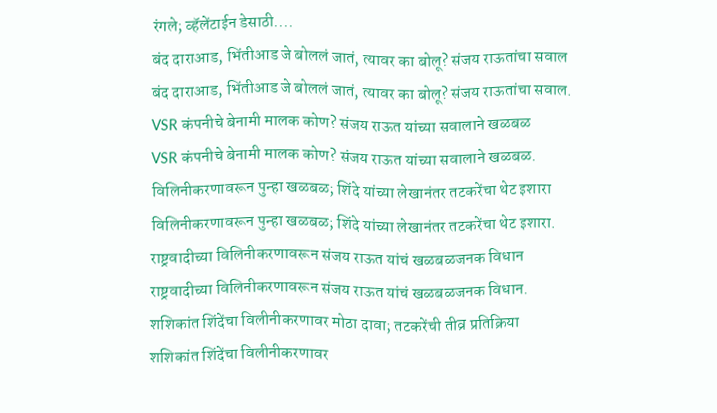रंगले; व्हॅलेंटाईन डेसाठी....
बंद दाराआड, भिंतीआड जे बोललं जातं, त्यावर का बोलू? संजय राऊतांचा सवाल
बंद दाराआड, भिंतीआड जे बोललं जातं, त्यावर का बोलू? संजय राऊतांचा सवाल.
VSR कंपनीचे बेनामी मालक कोण? संजय राऊत यांच्या सवालाने खळबळ
VSR कंपनीचे बेनामी मालक कोण? संजय राऊत यांच्या सवालाने खळबळ.
विलिनीकरणावरून पुन्हा खळबळ; शिंदे यांच्या लेखानंतर तटकरेंचा थेट इशारा
विलिनीकरणावरून पुन्हा खळबळ; शिंदे यांच्या लेखानंतर तटकरेंचा थेट इशारा.
राष्ट्रवादीच्या विलिनीकरणावरून संजय राऊत यांचं खळबळजनक विधान
राष्ट्रवादीच्या विलिनीकरणावरून संजय राऊत यांचं खळबळजनक विधान.
शशिकांत शिंदेंचा विलीनीकरणावर मोठा दावा; तटकरेंची तीव्र प्रतिक्रिया
शशिकांत शिंदेंचा विलीनीकरणावर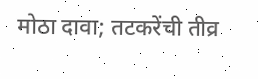मोठा दावा; तटकरेंची तीव्र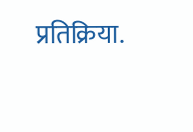प्रतिक्रिया.